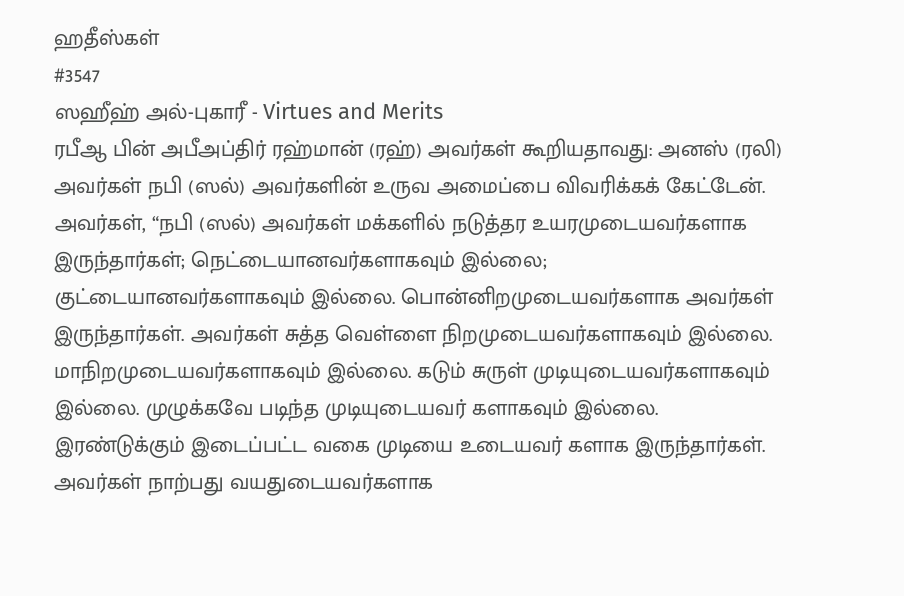ஹதீஸ்கள்
#3547
ஸஹீஹ் அல்-புகாரீ - Virtues and Merits
ரபீஆ பின் அபீஅப்திர் ரஹ்மான் (ரஹ்) அவர்கள் கூறியதாவது: அனஸ் (ரலி) அவர்கள் நபி (ஸல்) அவர்களின் உருவ அமைப்பை விவரிக்கக் கேட்டேன். அவர்கள், “நபி (ஸல்) அவர்கள் மக்களில் நடுத்தர உயரமுடையவர்களாக இருந்தார்கள்; நெட்டையானவர்களாகவும் இல்லை; குட்டையானவர்களாகவும் இல்லை. பொன்னிறமுடையவர்களாக அவர்கள் இருந்தார்கள். அவர்கள் சுத்த வெள்ளை நிறமுடையவர்களாகவும் இல்லை. மாநிறமுடையவர்களாகவும் இல்லை. கடும் சுருள் முடியுடையவர்களாகவும் இல்லை. முழுக்கவே படிந்த முடியுடையவர் களாகவும் இல்லை. இரண்டுக்கும் இடைப்பட்ட வகை முடியை உடையவர் களாக இருந்தார்கள். அவர்கள் நாற்பது வயதுடையவர்களாக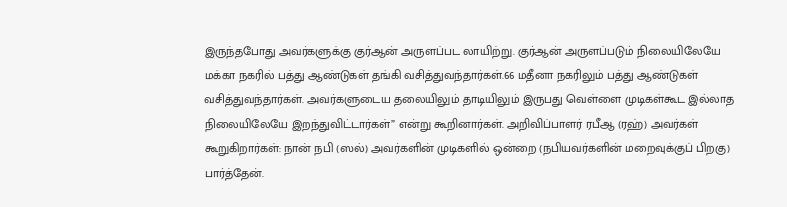இருந்தபோது அவர்களுக்கு குர்ஆன் அருளப்பட லாயிற்று. குர்ஆன் அருளப்படும் நிலையிலேயே மக்கா நகரில் பத்து ஆண்டுகள் தங்கி வசித்துவந்தார்கள்.66 மதீனா நகரிலும் பத்து ஆண்டுகள் வசித்துவந்தார்கள். அவர்களுடைய தலையிலும் தாடியிலும் இருபது வெள்ளை முடிகள்கூட இல்லாத நிலையிலேயே இறந்துவிட்டார்கள்” என்று கூறினார்கள். அறிவிப்பாளர் ரபீஆ (ரஹ்) அவர்கள் கூறுகிறார்கள்: நான் நபி (ஸல்) அவர்களின் முடிகளில் ஒன்றை (நபியவர்களின் மறைவுக்குப் பிறகு) பார்த்தேன்.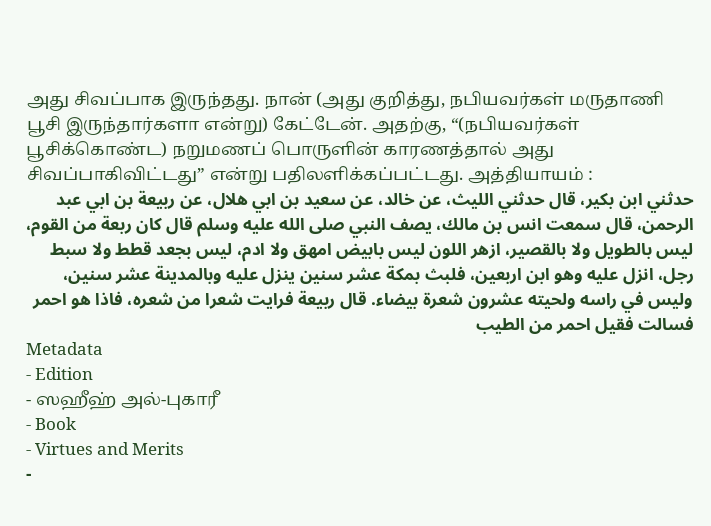அது சிவப்பாக இருந்தது. நான் (அது குறித்து, நபியவர்கள் மருதாணி பூசி இருந்தார்களா என்று) கேட்டேன். அதற்கு, “(நபியவர்கள் பூசிக்கொண்ட) நறுமணப் பொருளின் காரணத்தால் அது சிவப்பாகிவிட்டது” என்று பதிலளிக்கப்பட்டது. அத்தியாயம் :
حدثني ابن بكير، قال حدثني الليث، عن خالد، عن سعيد بن ابي هلال، عن ربيعة بن ابي عبد الرحمن، قال سمعت انس بن مالك، يصف النبي صلى الله عليه وسلم قال كان ربعة من القوم، ليس بالطويل ولا بالقصير، ازهر اللون ليس بابيض امهق ولا ادم، ليس بجعد قطط ولا سبط رجل، انزل عليه وهو ابن اربعين، فلبث بمكة عشر سنين ينزل عليه وبالمدينة عشر سنين، وليس في راسه ولحيته عشرون شعرة بيضاء. قال ربيعة فرايت شعرا من شعره، فاذا هو احمر فسالت فقيل احمر من الطيب
Metadata
- Edition
- ஸஹீஹ் அல்-புகாரீ
- Book
- Virtues and Merits
-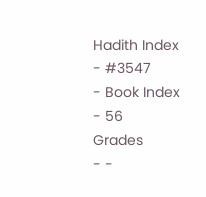Hadith Index
- #3547
- Book Index
- 56
Grades
- -